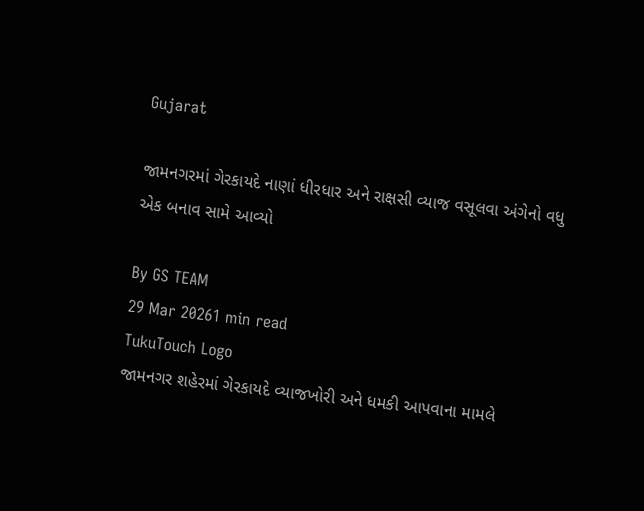Gujarat

જામનગરમાં ગેરકાયદે નાણાં ધીરધાર અને રાક્ષસી વ્યાજ વસૂલવા અંગેનો વધુ એક બનાવ સામે આવ્યો

By GS TEAM
29 Mar 20261 min read
TukuTouch Logo
જામનગર શહેરમાં ગેરકાયદે વ્યાજખોરી અને ધમકી આપવાના મામલે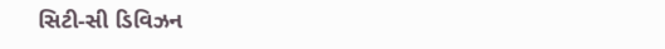સિટી-સી ડિવિઝન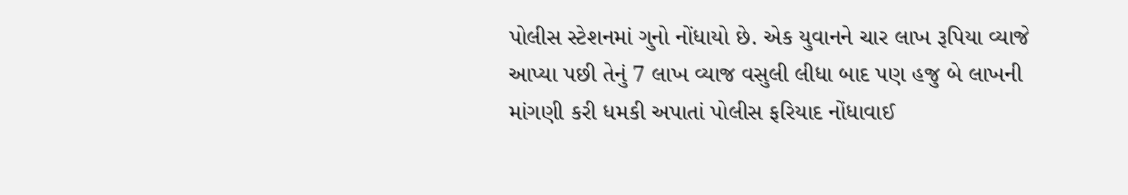પોલીસ સ્ટેશનમાં ગુનો નોંધાયો છે. એક યુવાનને ચાર લાખ રૂપિયા વ્યાજે આપ્યા પછી તેનું 7 લાખ વ્યાજ વસુલી લીધા બાદ પણ હજુ બે લાખની માંગણી કરી ધમકી અપાતાં પોલીસ ફરિયાદ નોંધાવાઈ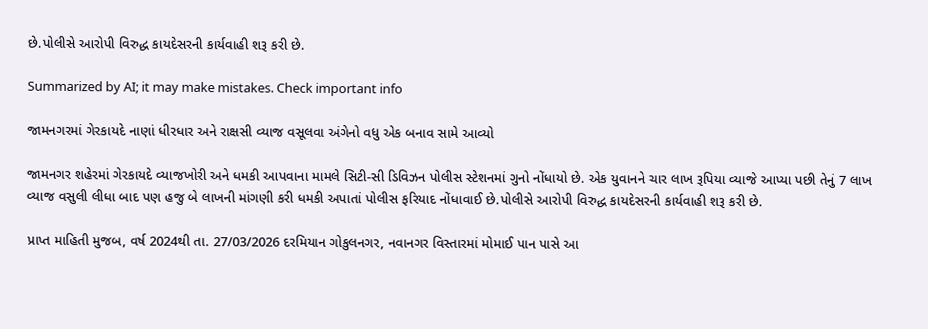છે.પોલીસે આરોપી વિરુદ્ધ કાયદેસરની કાર્યવાહી શરૂ કરી છે.

Summarized by AI; it may make mistakes. Check important info

જામનગરમાં ગેરકાયદે નાણાં ધીરધાર અને રાક્ષસી વ્યાજ વસૂલવા અંગેનો વધુ એક બનાવ સામે આવ્યો

જામનગર શહેરમાં ગેરકાયદે વ્યાજખોરી અને ધમકી આપવાના મામલે સિટી-સી ડિવિઝન પોલીસ સ્ટેશનમાં ગુનો નોંધાયો છે. એક યુવાનને ચાર લાખ રૂપિયા વ્યાજે આપ્યા પછી તેનું 7 લાખ વ્યાજ વસુલી લીધા બાદ પણ હજુ બે લાખની માંગણી કરી ધમકી અપાતાં પોલીસ ફરિયાદ નોંધાવાઈ છે.પોલીસે આરોપી વિરુદ્ધ કાયદેસરની કાર્યવાહી શરૂ કરી છે.

પ્રાપ્ત માહિતી મુજબ, વર્ષ 2024થી તા. 27/03/2026 દરમિયાન ગોકુલનગર, નવાનગર વિસ્તારમાં મોમાઈ પાન પાસે આ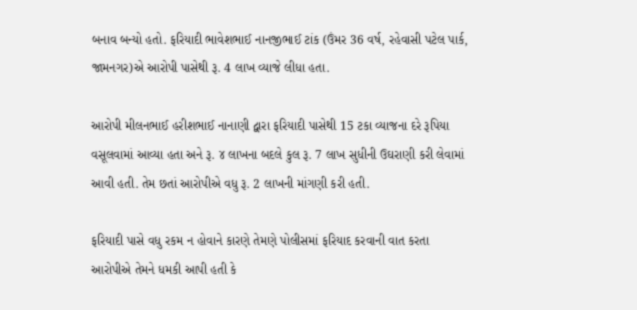બનાવ બન્યો હતો. ફરિયાદી ભાવેશભાઈ નાનજીભાઈ ટાંક (ઉંમર 36 વર્ષ, રહેવાસી પટેલ પાર્ક, જામનગર)એ આરોપી પાસેથી રૂ. 4 લાખ વ્યાજે લીધા હતા.

આરોપી મીલનભાઈ હરીશભાઈ નાનાણી દ્વારા ફરિયાદી પાસેથી 15 ટકા વ્યાજના દરે રૂપિયા વસૂલવામાં આવ્યા હતા અને રૂ. ૪ લાખના બદલે કુલ રૂ. 7 લાખ સુધીની ઉઘરાણી કરી લેવામાં આવી હતી. તેમ છતાં આરોપીએ વધુ રૂ. 2 લાખની માંગણી કરી હતી.

ફરિયાદી પાસે વધુ રકમ ન હોવાને કારણે તેમણે પોલીસમાં ફરિયાદ કરવાની વાત કરતા આરોપીએ તેમને ધમકી આપી હતી કે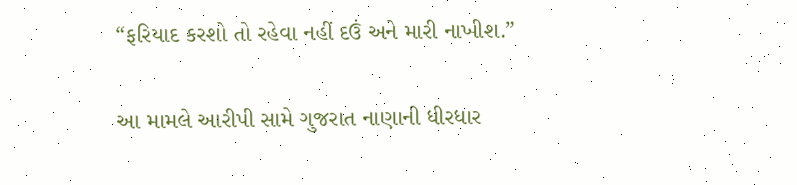“ફરિયાદ કરશો તો રહેવા નહીં દઉં અને મારી નાખીશ.”

આ મામલે આરીપી સામે ગુજરાત નાણાની ધીરધાર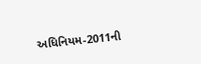અધિનિયમ-2011ની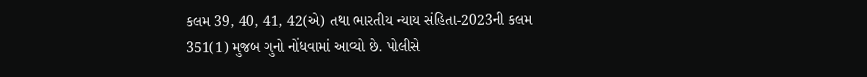કલમ 39, 40, 41, 42(એ) તથા ભારતીય ન્યાય સંહિતા-2023ની કલમ 351(1) મુજબ ગુનો નોંધવામાં આવ્યો છે. પોલીસે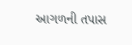આગળની તપાસ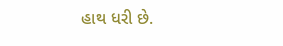હાથ ધરી છે.